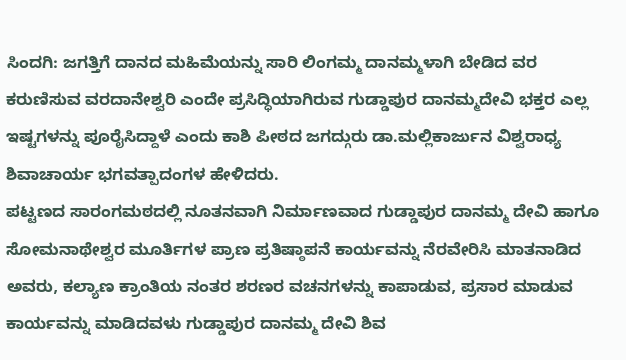ಸಿಂದಗಿ: ಜಗತ್ತಿಗೆ ದಾನದ ಮಹಿಮೆಯನ್ನು ಸಾರಿ ಲಿಂಗಮ್ಮ ದಾನಮ್ಮಳಾಗಿ ಬೇಡಿದ ವರ ಕರುಣಿಸುವ ವರದಾನೇಶ್ವರಿ ಎಂದೇ ಪ್ರಸಿದ್ಧಿಯಾಗಿರುವ ಗುಡ್ಡಾಪುರ ದಾನಮ್ಮದೇವಿ ಭಕ್ತರ ಎಲ್ಲ ಇಷ್ಟಗಳನ್ನು ಪೂರೈಸಿದ್ದಾಳೆ ಎಂದು ಕಾಶಿ ಪೀಠದ ಜಗದ್ಗುರು ಡಾ.ಮಲ್ಲಿಕಾರ್ಜುನ ವಿಶ್ವರಾಧ್ಯ ಶಿವಾಚಾರ್ಯ ಭಗವತ್ಪಾದಂಗಳ ಹೇಳಿದರು.
ಪಟ್ಟಣದ ಸಾರಂಗಮಠದಲ್ಲಿ ನೂತನವಾಗಿ ನಿರ್ಮಾಣವಾದ ಗುಡ್ಡಾಪುರ ದಾನಮ್ಮ ದೇವಿ ಹಾಗೂ ಸೋಮನಾಥೇಶ್ವರ ಮೂರ್ತಿಗಳ ಪ್ರಾಣ ಪ್ರತಿಷ್ಠಾಪನೆ ಕಾರ್ಯವನ್ನು ನೆರವೇರಿಸಿ ಮಾತನಾಡಿದ ಅವರು, ಕಲ್ಯಾಣ ಕ್ರಾಂತಿಯ ನಂತರ ಶರಣರ ವಚನಗಳನ್ನು ಕಾಪಾಡುವ, ಪ್ರಸಾರ ಮಾಡುವ ಕಾರ್ಯವನ್ನು ಮಾಡಿದವಳು ಗುಡ್ಡಾಪುರ ದಾನಮ್ಮ ದೇವಿ ಶಿವ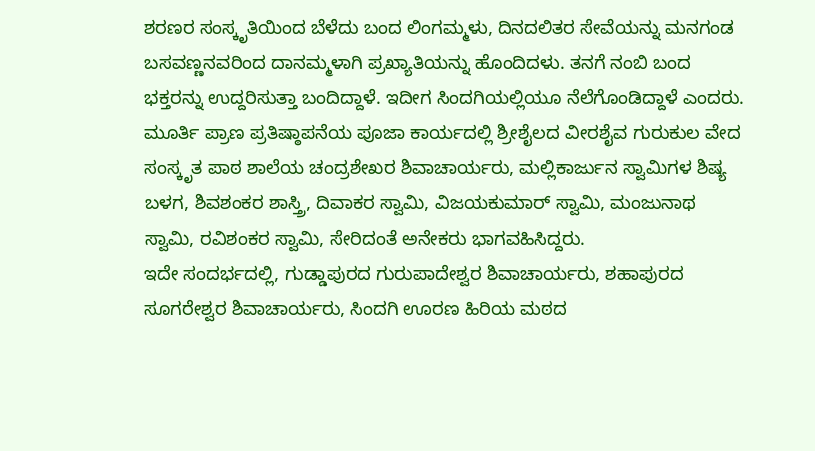ಶರಣರ ಸಂಸ್ಕೃತಿಯಿಂದ ಬೆಳೆದು ಬಂದ ಲಿಂಗಮ್ಮಳು, ದಿನದಲಿತರ ಸೇವೆಯನ್ನು ಮನಗಂಡ ಬಸವಣ್ಣನವರಿಂದ ದಾನಮ್ಮಳಾಗಿ ಪ್ರಖ್ಯಾತಿಯನ್ನು ಹೊಂದಿದಳು. ತನಗೆ ನಂಬಿ ಬಂದ ಭಕ್ತರನ್ನು ಉದ್ದರಿಸುತ್ತಾ ಬಂದಿದ್ದಾಳೆ. ಇದೀಗ ಸಿಂದಗಿಯಲ್ಲಿಯೂ ನೆಲೆಗೊಂಡಿದ್ದಾಳೆ ಎಂದರು.
ಮೂರ್ತಿ ಪ್ರಾಣ ಪ್ರತಿಷ್ಠಾಪನೆಯ ಪೂಜಾ ಕಾರ್ಯದಲ್ಲಿ ಶ್ರೀಶೈಲದ ವೀರಶೈವ ಗುರುಕುಲ ವೇದ ಸಂಸ್ಕೃತ ಪಾಠ ಶಾಲೆಯ ಚಂದ್ರಶೇಖರ ಶಿವಾಚಾರ್ಯರು, ಮಲ್ಲಿಕಾರ್ಜುನ ಸ್ವಾಮಿಗಳ ಶಿಷ್ಯ ಬಳಗ, ಶಿವಶಂಕರ ಶಾಸ್ತ್ರಿ, ದಿವಾಕರ ಸ್ವಾಮಿ, ವಿಜಯಕುಮಾರ್ ಸ್ವಾಮಿ, ಮಂಜುನಾಥ ಸ್ವಾಮಿ, ರವಿಶಂಕರ ಸ್ವಾಮಿ, ಸೇರಿದಂತೆ ಅನೇಕರು ಭಾಗವಹಿಸಿದ್ದರು.
ಇದೇ ಸಂದರ್ಭದಲ್ಲಿ, ಗುಡ್ಡಾಪುರದ ಗುರುಪಾದೇಶ್ವರ ಶಿವಾಚಾರ್ಯರು, ಶಹಾಪುರದ ಸೂಗರೇಶ್ವರ ಶಿವಾಚಾರ್ಯರು, ಸಿಂದಗಿ ಊರಣ ಹಿರಿಯ ಮಠದ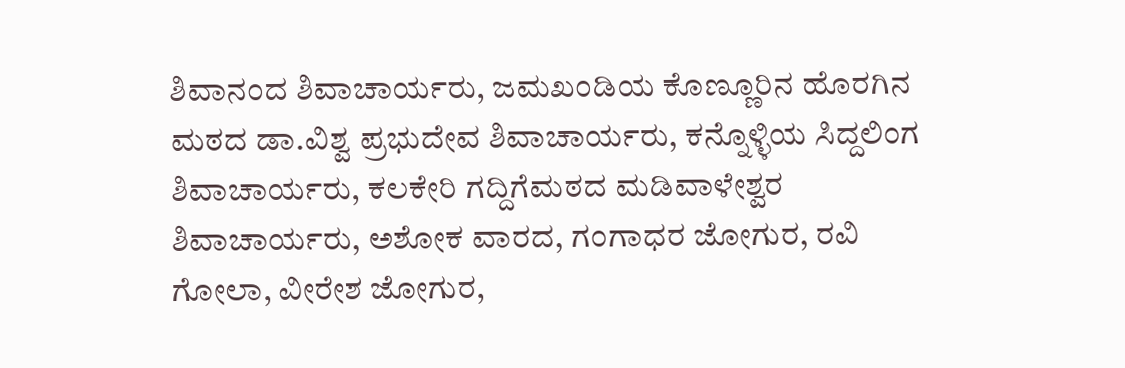ಶಿವಾನಂದ ಶಿವಾಚಾರ್ಯರು, ಜಮಖಂಡಿಯ ಕೊಣ್ಣೂರಿನ ಹೊರಗಿನ ಮಠದ ಡಾ.ವಿಶ್ವ ಪ್ರಭುದೇವ ಶಿವಾಚಾರ್ಯರು, ಕನ್ನೊಳ್ಳಿಯ ಸಿದ್ದಲಿಂಗ ಶಿವಾಚಾರ್ಯರು, ಕಲಕೇರಿ ಗದ್ದಿಗೆಮಠದ ಮಡಿವಾಳೇಶ್ವರ ಶಿವಾಚಾರ್ಯರು, ಅಶೋಕ ವಾರದ, ಗಂಗಾಧರ ಜೋಗುರ, ರವಿ ಗೋಲಾ, ವೀರೇಶ ಜೋಗುರ,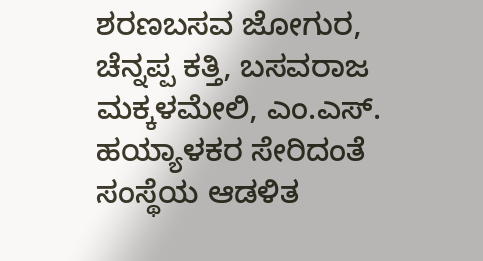ಶರಣಬಸವ ಜೋಗುರ, ಚೆನ್ನಪ್ಪ ಕತ್ತಿ, ಬಸವರಾಜ ಮಕ್ಕಳಮೇಲಿ, ಎಂ.ಎಸ್. ಹಯ್ಯಾಳಕರ ಸೇರಿದಂತೆ ಸಂಸ್ಥೆಯ ಆಡಳಿತ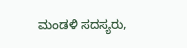ಮಂಡಳಿ ಸದಸ್ಯರು,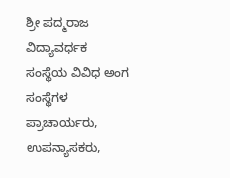ಶ್ರೀ ಪದ್ಮರಾಜ ವಿದ್ಯಾವರ್ಧಕ ಸಂಸ್ಥೆಯ ವಿವಿಧ ಅಂಗ ಸಂಸ್ಥೆಗಳ ಪ್ರಾಚಾರ್ಯರು, ಉಪನ್ಯಾಸಕರು,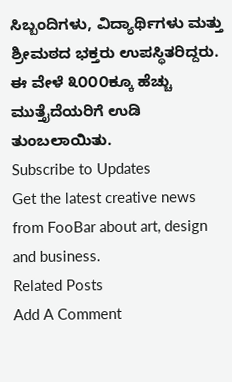ಸಿಬ್ಬಂದಿಗಳು, ವಿದ್ಯಾರ್ಥಿಗಳು ಮತ್ತು ಶ್ರೀಮಠದ ಭಕ್ತರು ಉಪಸ್ಥಿತರಿದ್ದರು. ಈ ವೇಳೆ ೩೦೦೦ಕ್ಕೂ ಹೆಚ್ಚು ಮುತ್ತೈದೆಯರಿಗೆ ಉಡಿ ತುಂಬಲಾಯಿತು.
Subscribe to Updates
Get the latest creative news from FooBar about art, design and business.
Related Posts
Add A Comment